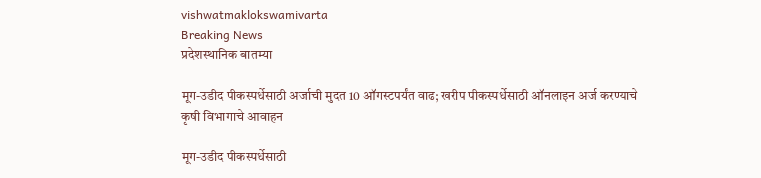vishwatmaklokswamivarta
Breaking News
प्रदेशस्थानिक बातम्या

मूग-उडीद पीकस्पर्धेसाठी अर्जाची मुदत 10 ऑगस्टपर्यंत वाढ; खरीप पीकस्पर्धेसाठी ऑनलाइन अर्ज करण्याचे कृषी विभागाचे आवाहन

मूग-उडीद पीकस्पर्धेसाठी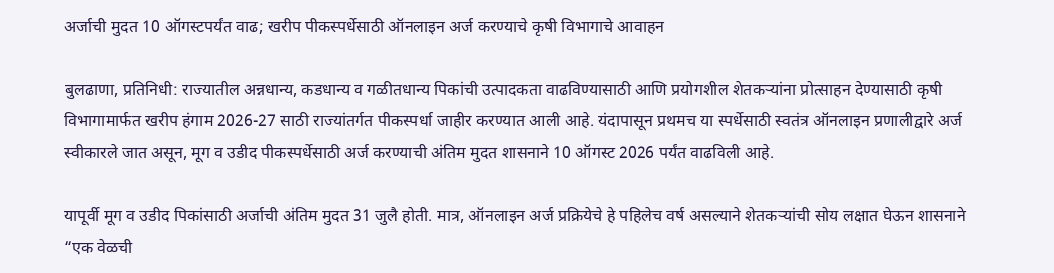अर्जाची मुदत 10 ऑगस्टपर्यंत वाढ; खरीप पीकस्पर्धेसाठी ऑनलाइन अर्ज करण्याचे कृषी विभागाचे आवाहन

बुलढाणा, प्रतिनिधी: राज्यातील अन्नधान्य, कडधान्य व गळीतधान्य पिकांची उत्पादकता वाढविण्यासाठी आणि प्रयोगशील शेतकऱ्यांना प्रोत्साहन देण्यासाठी कृषी विभागामार्फत खरीप हंगाम 2026-27 साठी राज्यांतर्गत पीकस्पर्धा जाहीर करण्यात आली आहे. यंदापासून प्रथमच या स्पर्धेसाठी स्वतंत्र ऑनलाइन प्रणालीद्वारे अर्ज स्वीकारले जात असून, मूग व उडीद पीकस्पर्धेसाठी अर्ज करण्याची अंतिम मुदत शासनाने 10 ऑगस्ट 2026 पर्यंत वाढविली आहे.

यापूर्वी मूग व उडीद पिकांसाठी अर्जाची अंतिम मुदत 31 जुलै होती. मात्र, ऑनलाइन अर्ज प्रक्रियेचे हे पहिलेच वर्ष असल्याने शेतकऱ्यांची सोय लक्षात घेऊन शासनाने “एक वेळची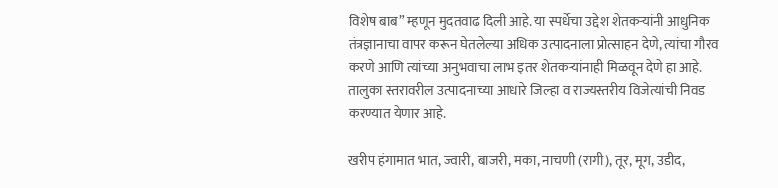विशेष बाब” म्हणून मुदतवाढ दिली आहे. या स्पर्धेचा उद्देश शेतकऱ्यांनी आधुनिक तंत्रज्ञानाचा वापर करून घेतलेल्या अधिक उत्पादनाला प्रोत्साहन देणे, त्यांचा गौरव करणे आणि त्यांच्या अनुभवाचा लाभ इतर शेतकऱ्यांनाही मिळवून देणे हा आहे. तालुका स्तरावरील उत्पादनाच्या आधारे जिल्हा व राज्यस्तरीय विजेत्यांची निवड करण्यात येणार आहे.

खरीप हंगामात भात, ज्वारी, बाजरी, मका, नाचणी (रागी), तूर, मूग, उडीद,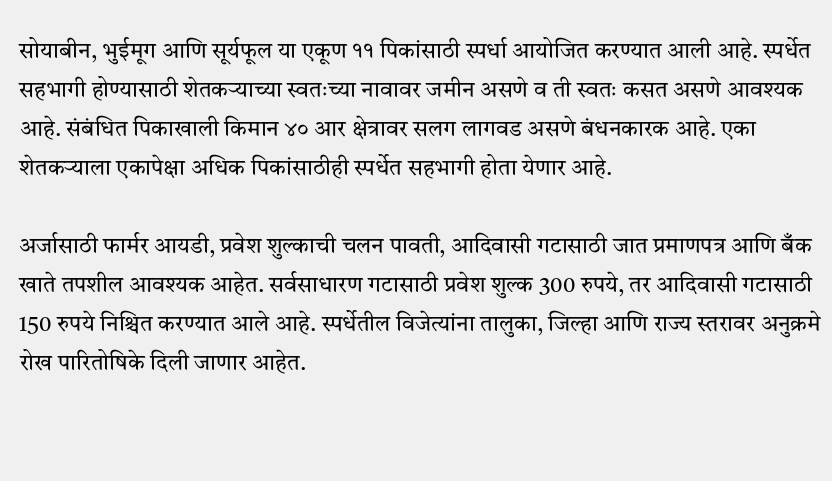सोयाबीन, भुईमूग आणि सूर्यफूल या एकूण ११ पिकांसाठी स्पर्धा आयोजित करण्यात आली आहे. स्पर्धेत सहभागी होण्यासाठी शेतकऱ्याच्या स्वतःच्या नावावर जमीन असणे व ती स्वतः कसत असणे आवश्यक आहे. संबंधित पिकाखाली किमान ४० आर क्षेत्रावर सलग लागवड असणे बंधनकारक आहे. एका शेतकऱ्याला एकापेक्षा अधिक पिकांसाठीही स्पर्धेत सहभागी होता येणार आहे.

अर्जासाठी फार्मर आयडी, प्रवेश शुल्काची चलन पावती, आदिवासी गटासाठी जात प्रमाणपत्र आणि बँक खाते तपशील आवश्यक आहेत. सर्वसाधारण गटासाठी प्रवेश शुल्क 300 रुपये, तर आदिवासी गटासाठी 150 रुपये निश्चित करण्यात आले आहे. स्पर्धेतील विजेत्यांना तालुका, जिल्हा आणि राज्य स्तरावर अनुक्रमे रोख पारितोषिके दिली जाणार आहेत.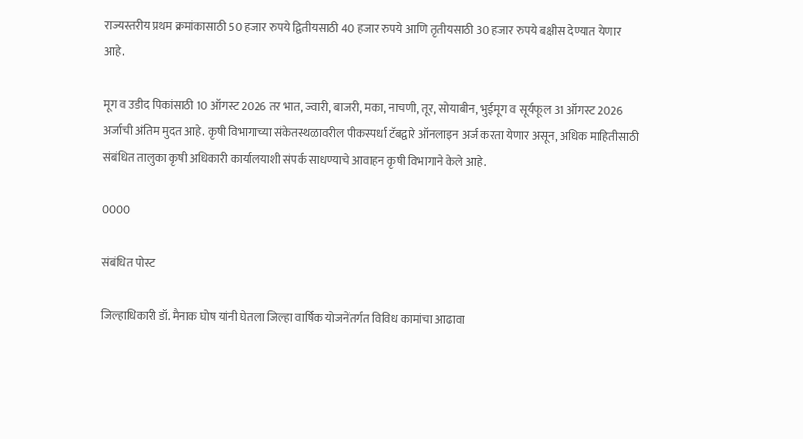राज्यस्तरीय प्रथम क्रमांकासाठी 50 हजार रुपये द्वितीयसाठी 40 हजार रुपये आणि तृतीयसाठी 30 हजार रुपये बक्षीस देण्यात येणार आहे.

मूग व उडीद पिकांसाठी 10 ऑगस्ट 2026 तर भात, ज्वारी, बाजरी, मका, नाचणी, तूर, सोयाबीन, भुईमूग व सूर्यफूल 31 ऑगस्ट 2026 अर्जाची अंतिम मुदत आहे. कृषी विभागाच्या संकेतस्थळावरील पीकस्पर्धा टॅबद्वारे ऑनलाइन अर्ज करता येणार असून, अधिक माहितीसाठी संबंधित तालुका कृषी अधिकारी कार्यालयाशी संपर्क साधण्याचे आवाहन कृषी विभागाने केले आहे.

0000

संबंधित पोस्ट

जिल्हाधिकारी डॉ. मैनाक घोष यांनी घेतला जिल्हा वार्षिक योजनेंतर्गत विविध कामांचा आढावा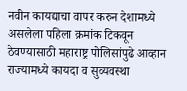नवीन कायद्याचा वापर करुन देशामध्ये असलेला पहिला क्रमांक टिकवून ठेवण्यासाठी महाराष्ट्र पोलिसांपुढे आव्हान राज्यामध्ये कायदा व सुव्यवस्था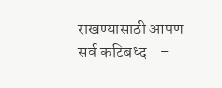राखण्यासाठी आपण सर्व कटिबध्द    –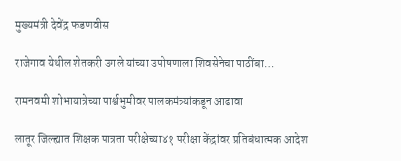मुख्यमंत्री देवेंद्र फडणवीस

राजेगाव येथील शेतकरी उगले यांच्या उपोषणाला शिवसेनेचा पाठींबा…

रामनवमी शोभायात्रेच्या पार्श्वभुमीवर पालकमंत्र्यांकडून आढावा

लातूर जिल्ह्यात शिक्षक पात्रता परीक्षेच्या४१ परीक्षा केंद्रांवर प्रतिबंधात्मक आदेश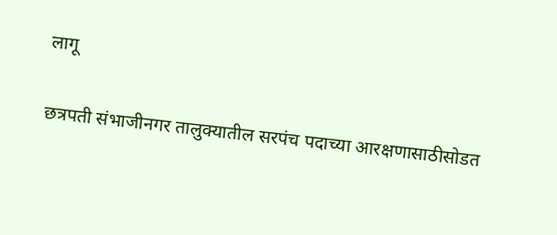लागू

छत्रपती संभाजीनगर तालुक्यातील सरपंच पदाच्या आरक्षणासाठीसोडत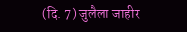(दि. 7) जुलैला जाहीर